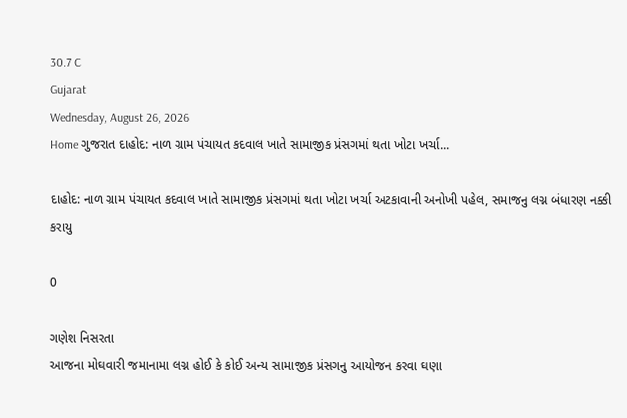30.7 C
Gujarat
Wednesday, August 26, 2026
Home ગુજરાત દાહોદ: નાળ ગ્રામ પંચાયત કદવાલ ખાતે સામાજીક પ્રંસગમાં થતા ખોટા ખર્ચા...

દાહોદ: નાળ ગ્રામ પંચાયત કદવાલ ખાતે સામાજીક પ્રંસગમાં થતા ખોટા ખર્ચા અટકાવાની અનોખી પહેલ, સમાજનુ લગ્ન બંધારણ નક્કી કરાયુ

0

ગણેશ નિસરતા
આજના મોઘવારી જમાનામા લગ્ન હોઈ કે કોઈ અન્ય સામાજીક પ્રંસગનુ આયોજન કરવા ઘણા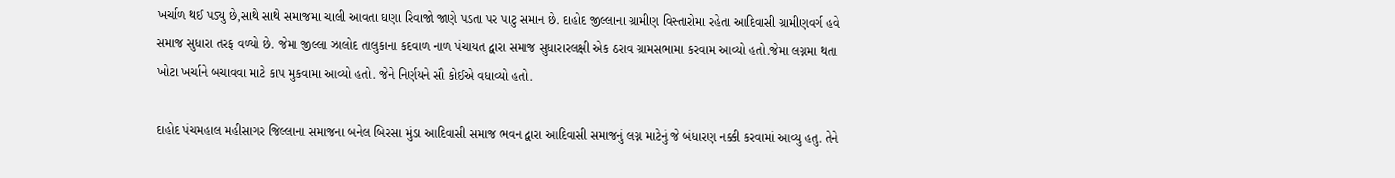ખર્ચાળ થઈ પડ્યુ છે,સાથે સાથે સમાજમા ચાલી આવતા ઘણા રિવાજો જાણે પડતા પર પાટુ સમાન છે. દાહોદ જીલ્લાના ગ્રામીણ વિસ્તારોમા રહેતા આદિવાસી ગ્રામીણવર્ગ હવે સમાજ સુધારા તરફ વળ્યો છે. જેમા જીલ્લા ઝાલોદ તાલુકાના કદવાળ નાળ પંચાયત દ્વારા સમાજ સુધારારલક્ષી એક ઠરાવ ગ્રામસભામા કરવામ આવ્યો હતો.જેમા લગ્નમા થતા ખોટા ખર્ચાને બચાવવા માટે કાપ મુકવામા આવ્યો હતો. જેને નિર્ણયને સૌ કોઈએ વધાવ્યો હતો.

દાહોદ પંચમહાલ મહીસાગર જિલ્લાના સમાજના બનેલ બિરસા મુંડા આદિવાસી સમાજ ભવન દ્વારા આદિવાસી સમાજનું લગ્ન માટેનું જે બંધારણ નક્કી કરવામાં આવ્યુ હતુ. તેને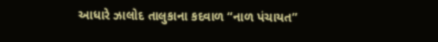આધારે ઝાલોદ તાલુકાના કદવાળ “નાળ પંચાયત”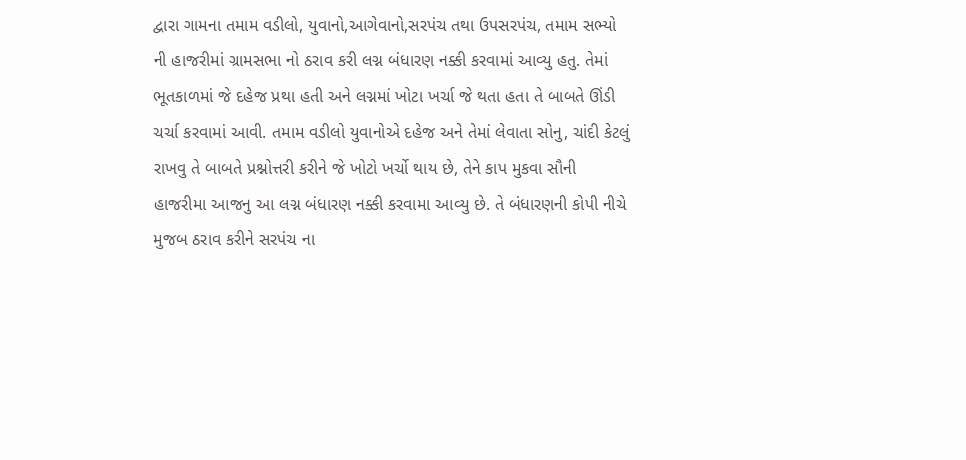દ્વારા ગામના તમામ વડીલો, યુવાનો,આગેવાનો,સરપંચ તથા ઉપસરપંચ, તમામ સભ્યો ની હાજરીમાં ગ્રામસભા નો ઠરાવ કરી લગ્ન બંધારણ નક્કી કરવામાં આવ્યુ હતુ. તેમાં ભૂતકાળમાં જે દહેજ પ્રથા હતી અને લગ્નમાં ખોટા ખર્ચા જે થતા હતા તે બાબતે ઊંડી ચર્ચા કરવામાં આવી. તમામ વડીલો યુવાનોએ દહેજ અને તેમાં લેવાતા સોનુ, ચાંદી કેટલું રાખવુ તે બાબતે પ્રશ્નોત્તરી કરીને જે ખોટો ખર્ચો થાય છે, તેને કાપ મુકવા સૌની હાજરીમા આજનુ આ લગ્ન બંધારણ નક્કી કરવામા આવ્યુ છે. તે બંધારણની કોપી નીચે મુજબ ઠરાવ કરીને સરપંચ ના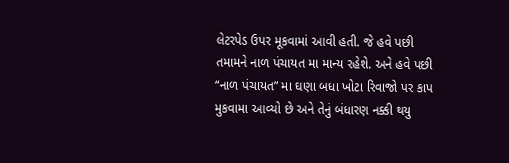લેટરપેડ ઉપર મૂકવામાં આવી હતી. જે હવે પછી તમામને નાળ પંચાયત મા માન્ય રહેશે. અને હવે પછી “નાળ પંચાયત” મા ઘણા બધા ખોટા રિવાજો પર કાપ મુકવામા આવ્યો છે અને તેનું બંધારણ નક્કી થયુ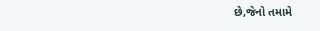છે,જેનો તમામે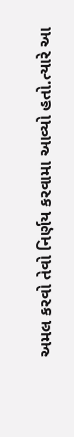અમલ કરવો તેવો નિર્ણય કરવામા આવ્યો હતો.ત્યારે આ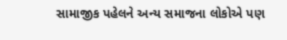સામાજીક પહેલને અન્ય સમાજના લોકોએ પણ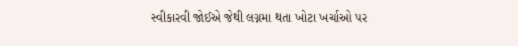સ્વીકારવી જોઈએ જેથી લગ્નમા થતા ખોટા ખર્ચાઓ પર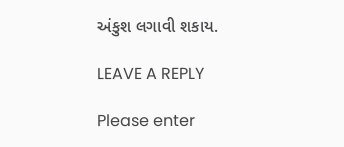અંકુશ લગાવી શકાય.

LEAVE A REPLY

Please enter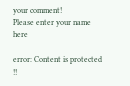your comment!
Please enter your name here

error: Content is protected !!